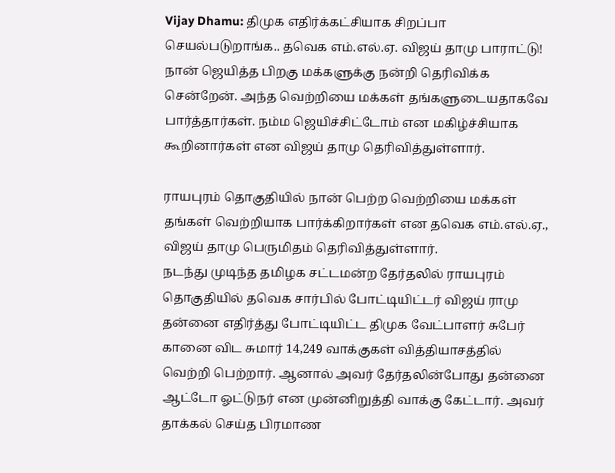Vijay Dhamu: திமுக எதிர்க்கட்சியாக சிறப்பா செயல்படுறாங்க.. தவெக எம்.எல்.ஏ. விஜய் தாமு பாராட்டு!
நான் ஜெயித்த பிறகு மக்களுக்கு நன்றி தெரிவிக்க சென்றேன். அந்த வெற்றியை மக்கள் தங்களுடையதாகவே பார்த்தார்கள். நம்ம ஜெயிச்சிட்டோம் என மகிழ்ச்சியாக கூறினார்கள் என விஜய் தாமு தெரிவித்துள்ளார்.

ராயபுரம் தொகுதியில் நான் பெற்ற வெற்றியை மக்கள் தங்கள் வெற்றியாக பார்க்கிறார்கள் என தவெக எம்.எல்.ஏ., விஜய் தாமு பெருமிதம் தெரிவித்துள்ளார்.
நடந்து முடிந்த தமிழக சட்டமன்ற தேர்தலில் ராயபுரம் தொகுதியில் தவெக சார்பில் போட்டியிட்டர் விஜய் ராமு தன்னை எதிர்த்து போட்டியிட்ட திமுக வேட்பாளர் சுபேர் கானை விட சுமார் 14,249 வாக்குகள் வித்தியாசத்தில் வெற்றி பெற்றார். ஆனால் அவர் தேர்தலின்போது தன்னை ஆட்டோ ஓட்டுநர் என முன்னிறுத்தி வாக்கு கேட்டார். அவர் தாக்கல் செய்த பிரமாண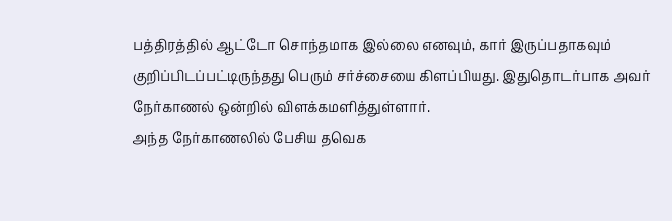பத்திரத்தில் ஆட்டோ சொந்தமாக இல்லை எனவும், கார் இருப்பதாகவும் குறிப்பிடப்பட்டிருந்தது பெரும் சர்ச்சையை கிளப்பியது. இதுதொடர்பாக அவர் நேர்காணல் ஒன்றில் விளக்கமளித்துள்ளார்.
அந்த நேர்காணலில் பேசிய தவெக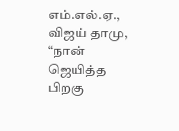எம்.எல்.ஏ., விஜய் தாமு, “நான் ஜெயித்த பிறகு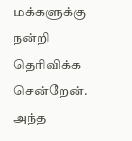மக்களுக்கு நன்றி தெரிவிக்க சென்றேன். அந்த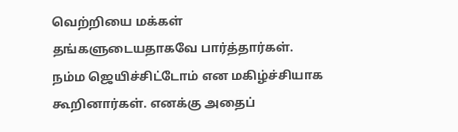வெற்றியை மக்கள் தங்களுடையதாகவே பார்த்தார்கள். நம்ம ஜெயிச்சிட்டோம் என மகிழ்ச்சியாக கூறினார்கள். எனக்கு அதைப்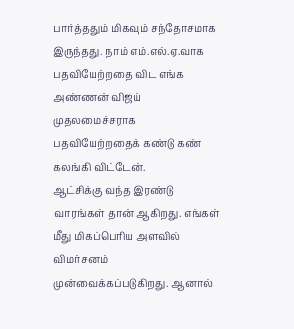பார்த்ததும் மிகவும் சந்தோசமாக இருந்தது. நாம் எம்.எல்.ஏ.வாக பதவியேற்றதை விட எங்க அண்ணன் விஜய் முதலமைச்சராக பதவியேற்றதைக் கண்டு கண் கலங்கி விட்டேன்.
ஆட்சிக்கு வந்த இரண்டு வாரங்கள் தான் ஆகிறது. எங்கள் மீது மிகப்பெரிய அளவில் விமர்சனம் முன்வைக்கப்படுகிறது. ஆனால்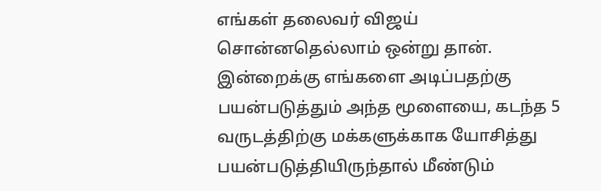எங்கள் தலைவர் விஜய் சொன்னதெல்லாம் ஒன்று தான். இன்றைக்கு எங்களை அடிப்பதற்கு பயன்படுத்தும் அந்த மூளையை, கடந்த 5 வருடத்திற்கு மக்களுக்காக யோசித்து பயன்படுத்தியிருந்தால் மீண்டும்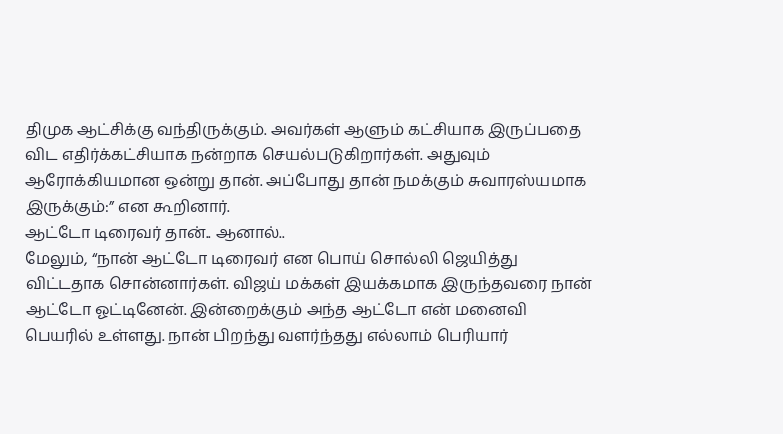திமுக ஆட்சிக்கு வந்திருக்கும். அவர்கள் ஆளும் கட்சியாக இருப்பதை விட எதிர்க்கட்சியாக நன்றாக செயல்படுகிறார்கள். அதுவும் ஆரோக்கியமான ஒன்று தான். அப்போது தான் நமக்கும் சுவாரஸ்யமாக இருக்கும்:” என கூறினார்.
ஆட்டோ டிரைவர் தான்.. ஆனால்..
மேலும், “நான் ஆட்டோ டிரைவர் என பொய் சொல்லி ஜெயித்து விட்டதாக சொன்னார்கள். விஜய் மக்கள் இயக்கமாக இருந்தவரை நான் ஆட்டோ ஓட்டினேன். இன்றைக்கும் அந்த ஆட்டோ என் மனைவி பெயரில் உள்ளது. நான் பிறந்து வளர்ந்தது எல்லாம் பெரியார்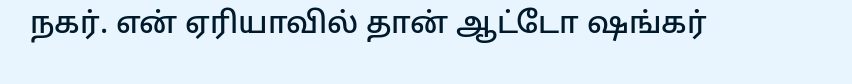நகர். என் ஏரியாவில் தான் ஆட்டோ ஷங்கர்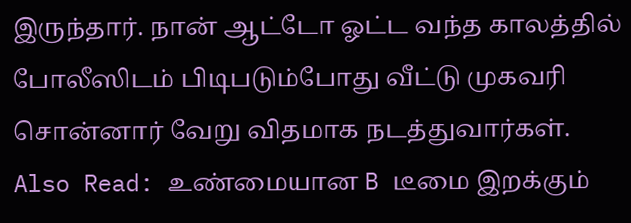இருந்தார். நான் ஆட்டோ ஓட்ட வந்த காலத்தில் போலீஸிடம் பிடிபடும்போது வீட்டு முகவரி சொன்னார் வேறு விதமாக நடத்துவார்கள்.
Also Read: உண்மையான B டீமை இறக்கும்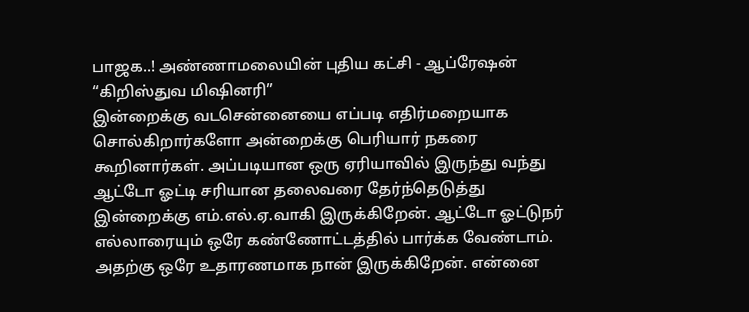பாஜக..! அண்ணாமலையின் புதிய கட்சி - ஆப்ரேஷன் “கிறிஸ்துவ மிஷினரி”
இன்றைக்கு வடசென்னையை எப்படி எதிர்மறையாக சொல்கிறார்களோ அன்றைக்கு பெரியார் நகரை கூறினார்கள். அப்படியான ஒரு ஏரியாவில் இருந்து வந்து ஆட்டோ ஓட்டி சரியான தலைவரை தேர்ந்தெடுத்து இன்றைக்கு எம்.எல்.ஏ.வாகி இருக்கிறேன். ஆட்டோ ஓட்டுநர் எல்லாரையும் ஒரே கண்ணோட்டத்தில் பார்க்க வேண்டாம். அதற்கு ஒரே உதாரணமாக நான் இருக்கிறேன். என்னை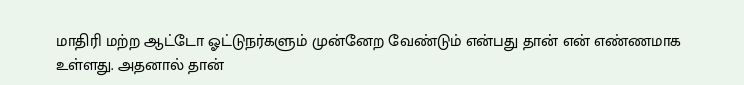மாதிரி மற்ற ஆட்டோ ஓட்டுநர்களும் முன்னேற வேண்டும் என்பது தான் என் எண்ணமாக உள்ளது. அதனால் தான்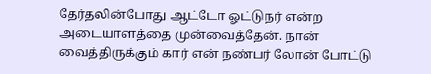தேர்தலின்போது ஆட்டோ ஓட்டுநர் என்ற அடையாளத்தை முன்வைத்தேன். நான் வைத்திருக்கும் கார் என் நண்பர் லோன் போட்டு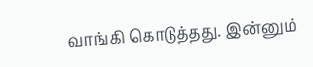வாங்கி கொடுத்தது. இன்னும்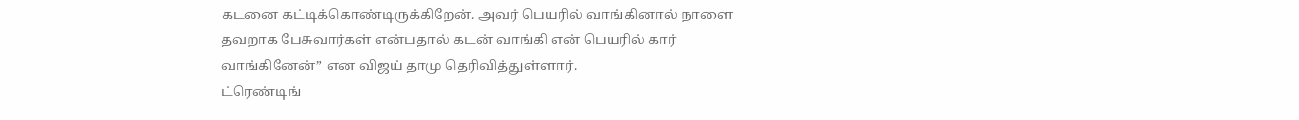கடனை கட்டிக்கொண்டிருக்கிறேன். அவர் பெயரில் வாங்கினால் நாளை தவறாக பேசுவார்கள் என்பதால் கடன் வாங்கி என் பெயரில் கார் வாங்கினேன்” என விஜய் தாமு தெரிவித்துள்ளார்.
ட்ரெண்டிங்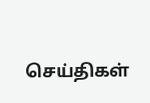செய்திகள்